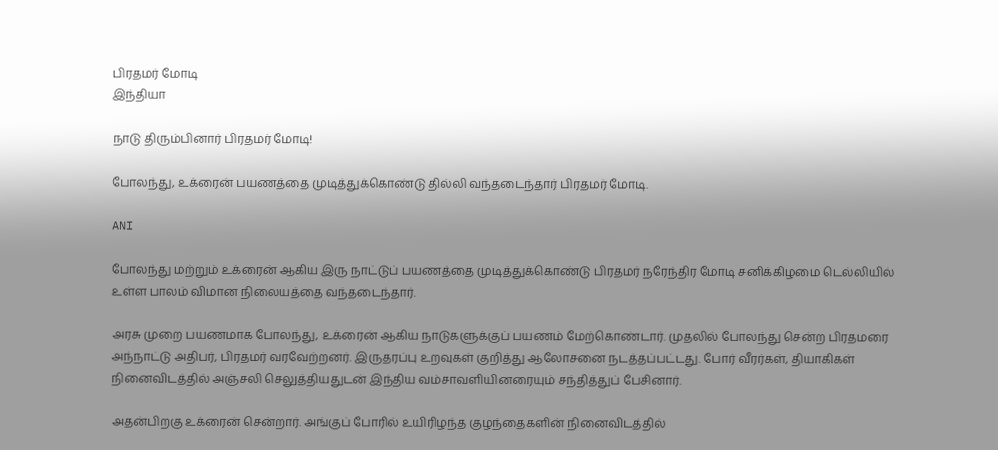பிரதமர் மோடி
இந்தியா

நாடு திரும்பினார் பிரதமர் மோடி!

போலந்து, உக்ரைன் பயணத்தை முடித்துக்கொண்டு தில்லி வந்தடைந்தார் பிரதமர் மோடி.

ANI

போலந்து மற்றும் உக்ரைன் ஆகிய இரு நாட்டுப் பயணத்தை முடித்துக்கொண்டு பிரதமர் நரேந்திர மோடி சனிக்கிழமை டெல்லியில் உள்ள பாலம் விமான நிலையத்தை வந்தடைந்தார்.

அரசு முறை பயணமாக போலந்து, உக்ரைன் ஆகிய நாடுகளுக்குப் பயணம் மேற்கொண்டார். முதலில் போலந்து சென்ற பிரதமரை அந்நாட்டு அதிபர், பிரதமர் வரவேற்றனர். இருதரப்பு உறவுகள் குறித்து ஆலோசனை நடத்தப்பட்டது. போர் வீரர்கள், தியாகிகள் நினைவிடத்தில் அஞ்சலி செலுத்தியதுடன் இந்திய வம்சாவளியினரையும் சந்தித்துப் பேசினார்.

அதன்பிறகு உக்ரைன் சென்றார். அங்குப் போரில் உயிரிழந்த குழந்தைகளின் நினைவிடத்தில்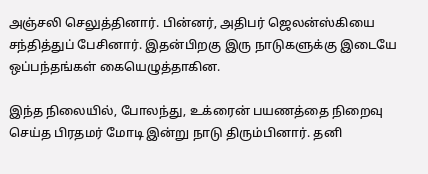அஞ்சலி செலுத்தினார். பின்னர், அதிபர் ஜெலன்ஸ்கியை சந்தித்துப் பேசினார். இதன்பிறகு இரு நாடுகளுக்கு இடையே ஒப்பந்தங்கள் கையெழுத்தாகின.

இந்த நிலையில், போலந்து, உக்ரைன் பயணத்தை நிறைவு செய்த பிரதமர் மோடி இன்று நாடு திரும்பினார். தனி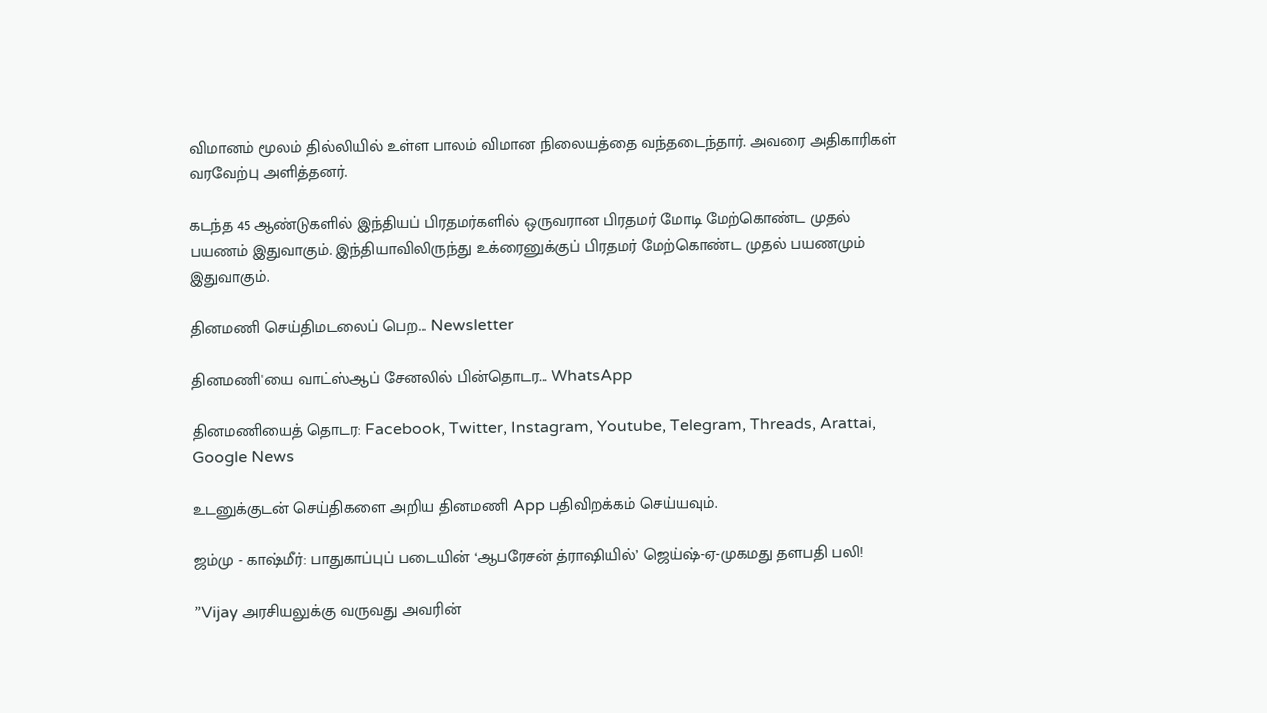விமானம் மூலம் தில்லியில் உள்ள பாலம் விமான நிலையத்தை வந்தடைந்தார். அவரை அதிகாரிகள் வரவேற்பு அளித்தனர்.

கடந்த 45 ஆண்டுகளில் இந்தியப் பிரதமர்களில் ஒருவரான பிரதமர் மோடி மேற்கொண்ட முதல் பயணம் இதுவாகும். இந்தியாவிலிருந்து உக்ரைனுக்குப் பிரதமர் மேற்கொண்ட முதல் பயணமும் இதுவாகும்.

தினமணி செய்திமடலைப் பெற... Newsletter

தினமணி'யை வாட்ஸ்ஆப் சேனலில் பின்தொடர... WhatsApp

தினமணியைத் தொடர: Facebook, Twitter, Instagram, Youtube, Telegram, Threads, Arattai, Google News

உடனுக்குடன் செய்திகளை அறிய தினமணி App பதிவிறக்கம் செய்யவும்.

ஜம்மு - காஷ்மீர்: பாதுகாப்புப் படையின் ‘ஆபரேசன் த்ராஷியில்’ ஜெய்ஷ்-ஏ-முகமது தளபதி பலி!

”Vijay அரசியலுக்கு வருவது அவரின்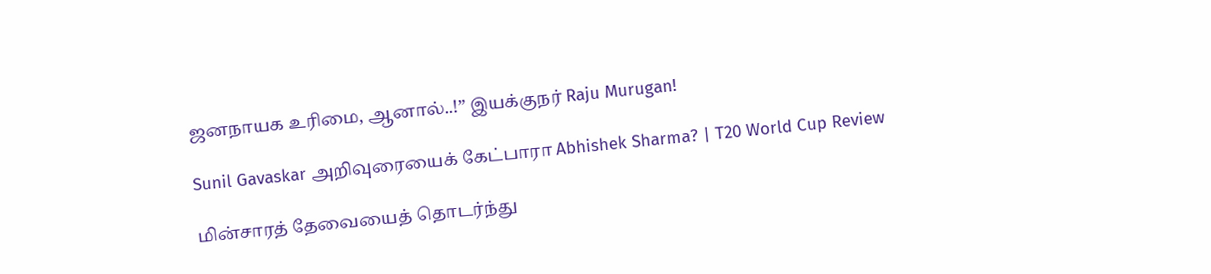ஜனநாயக உரிமை, ஆனால்..!” இயக்குநர் Raju Murugan!

Sunil Gavaskar அறிவுரையைக் கேட்பாரா Abhishek Sharma? | T20 World Cup Review

மின்சாரத் தேவையைத் தொடர்ந்து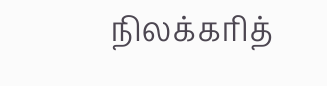நிலக்கரித்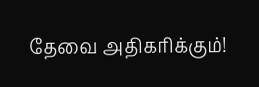தேவை அதிகரிக்கும்!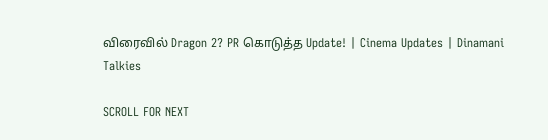விரைவில் Dragon 2? PR கொடுத்த Update! | Cinema Updates | Dinamani Talkies

SCROLL FOR NEXT